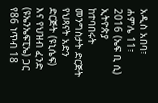አዲስ አበባ፣ ሐምሌ 11፣ 2016 (ኤፍ ቢ ሲ) ኢትዮጵያ ከተባበሩት መንግስታት ድርጅት የህጻናት አድን ድርጅት (ዩኒሴፍ) እና የህዝብ ፈንድ (ዩኤንኤፍፒኤ) ጋር የ86 ነጥብ 18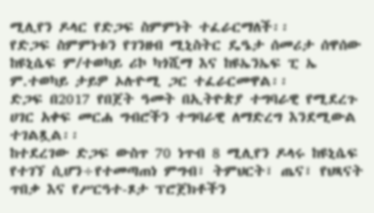ሚሊየን ዶላር የድጋፍ ስምምነት ተፈራርማለች፡፡
የድጋፍ ስምምነቱን የገንዘብ ሚኒስትር ዴዔታ ሰመሪታ ሰዋሰው ከዩኒሴፍ ም/ተወካይ ሪኮ ካጎሺማ እና ከዩኤንኤፍ ፒ ኤ ም.ተወካይ ታይዎ ኦሉዮሚ ጋር ተፈራርመዋል፡፡
ድጋፍ በ2017 የበጀት ዓመት በኢትዮጵያ ተግባራዊ የሚደረጉ ሀገር አቀፍ መርሐ ግብሮችን ተግባራዊ ለማድረግ እንደሚውል ተገልጿል፡፡
ከተደረገው ድጋፍ ውስጥ 70 ነጥብ 8 ሚሊየን ዶላሩ ከዩኒሴፍ የተገኘ ሲሆን÷የተመጣጠነ ምግብ፣ ትምህርት፣ ጤና፣ የህጻናት ጥበቃ እና የሥርዓተ-ጾታ ፕሮጀክቶችን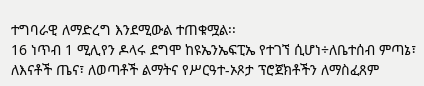ተግባራዊ ለማድረግ እንደሚውል ተጠቁሟል፡፡
16 ነጥብ 1 ሚሊየን ዶላሩ ደግሞ ከዩኤንኤፍፒኤ የተገኘ ሲሆነ÷ለቤተሰብ ምጣኔ፣ ለእናቶች ጤና፣ ለወጣቶች ልማትና የሥርዓተ-ኦጾታ ፕሮጀክቶችን ለማስፈጸም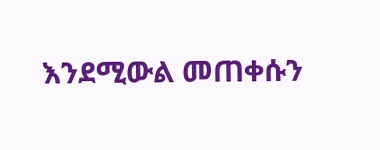እንደሚውል መጠቀሱን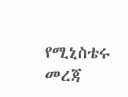የሚኒስቴሩ መረጃ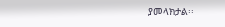ያመላክታል፡፡